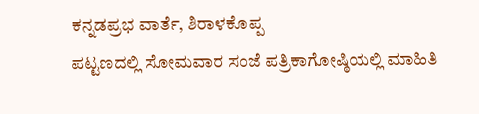ಕನ್ನಡಪ್ರಭ ವಾರ್ತೆ, ಶಿರಾಳಕೊಪ್ಪ
ಪಟ್ಟಣದಲ್ಲಿ ಸೋಮವಾರ ಸಂಜೆ ಪತ್ರಿಕಾಗೋಷ್ಠಿಯಲ್ಲಿ ಮಾಹಿತಿ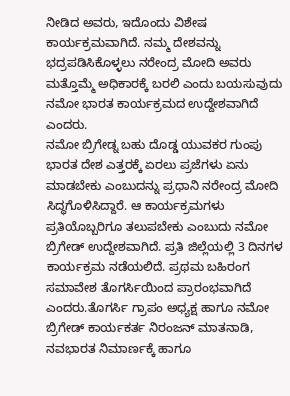ನೀಡಿದ ಅವರು, ಇದೊಂದು ವಿಶೇಷ ಕಾರ್ಯಕ್ರಮವಾಗಿದೆ. ನಮ್ಮ ದೇಶವನ್ನು ಭದ್ರಪಡಿಸಿಕೊಳ್ಳಲು ನರೇಂದ್ರ ಮೋದಿ ಅವರು ಮತ್ತೊಮ್ಮೆ ಅಧಿಕಾರಕ್ಕೆ ಬರಲಿ ಎಂದು ಬಯಸುವುದು ನಮೋ ಭಾರತ ಕಾರ್ಯಕ್ರಮದ ಉದ್ದೇಶವಾಗಿದೆ ಎಂದರು.
ನಮೋ ಬ್ರಿಗೇಡ್ನ ಬಹು ದೊಡ್ಡ ಯುವಕರ ಗುಂಪು ಭಾರತ ದೇಶ ಎತ್ತರಕ್ಕೆ ಏರಲು ಪ್ರಜೆಗಳು ಏನು ಮಾಡಬೇಕು ಎಂಬುದನ್ನು ಪ್ರಧಾನಿ ನರೇಂದ್ರ ಮೋದಿ ಸಿದ್ಧಗೊಳಿಸಿದ್ದಾರೆ. ಆ ಕಾರ್ಯಕ್ರಮಗಳು ಪ್ರತಿಯೊಬ್ಬರಿಗೂ ತಲುಪಬೇಕು ಎಂಬುದು ನಮೋ ಬ್ರಿಗೇಡ್ ಉದ್ದೇಶವಾಗಿದೆ. ಪ್ರತಿ ಜಿಲ್ಲೆಯಲ್ಲಿ 3 ದಿನಗಳ ಕಾರ್ಯಕ್ರಮ ನಡೆಯಲಿದೆ. ಪ್ರಥಮ ಬಹಿರಂಗ ಸಮಾವೇಶ ತೊಗರ್ಸಿಯಿಂದ ಪ್ರಾರಂಭವಾಗಿದೆ ಎಂದರು.ತೊಗರ್ಸಿ ಗ್ರಾಪಂ ಅಧ್ಯಕ್ಷ ಹಾಗೂ ನಮೋ ಬ್ರಿಗೇಡ್ ಕಾರ್ಯಕರ್ತ ನಿರಂಜನ್ ಮಾತನಾಡಿ, ನವಭಾರತ ನಿಮಾರ್ಣಕ್ಕೆ ಹಾಗೂ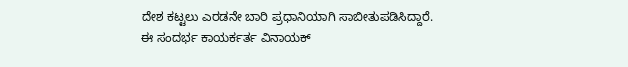ದೇಶ ಕಟ್ಟಲು ಎರಡನೇ ಬಾರಿ ಪ್ರಧಾನಿಯಾಗಿ ಸಾಬೀತುಪಡಿಸಿದ್ದಾರೆ.
ಈ ಸಂದರ್ಭ ಕಾಯರ್ಕರ್ತ ವಿನಾಯಕ್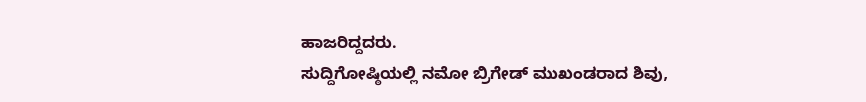ಹಾಜರಿದ್ದದರು.
ಸುದ್ದಿಗೋಷ್ಠಿಯಲ್ಲಿ ನಮೋ ಬ್ರಿಗೇಡ್ ಮುಖಂಡರಾದ ಶಿವು,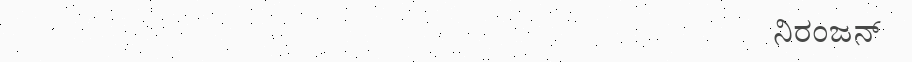ನಿರಂಜನ್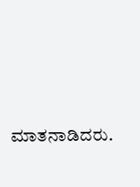ಮಾತನಾಡಿದರು.